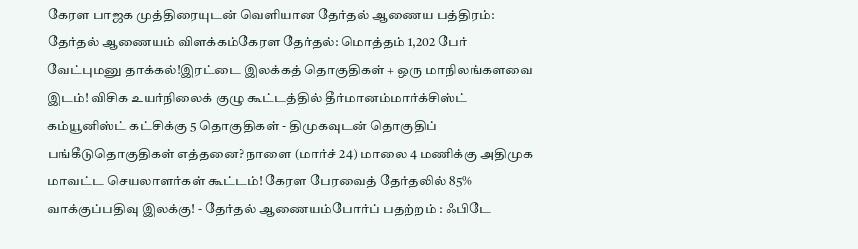கேரள பாஜக முத்திரையுடன் வெளியான தேர்தல் ஆணைய பத்திரம்: தேர்தல் ஆணையம் விளக்கம்கேரள தேர்தல்: மொத்தம் 1,202 பேர் வேட்புமனு தாக்கல்!இரட்டை இலக்கத் தொகுதிகள் + ஒரு மாநிலங்களவை இடம்! விசிக உயர்நிலைக் குழு கூட்டத்தில் தீர்மானம்மார்க்சிஸ்ட் கம்யூனிஸ்ட் கட்சிக்கு 5 தொகுதிகள் - திமுகவுடன் தொகுதிப் பங்கீடுதொகுதிகள் எத்தனை? நாளை (மார்ச் 24) மாலை 4 மணிக்கு அதிமுக மாவட்ட செயலாளர்கள் கூட்டம்! கேரள பேரவைத் தேர்தலில் 85% வாக்குப்பதிவு இலக்கு! - தேர்தல் ஆணையம்போர்ப் பதற்றம் : ஃபிடே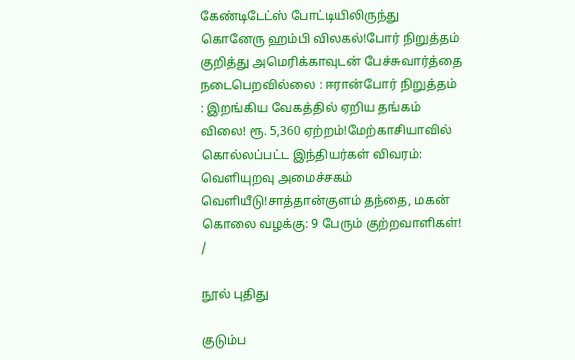கேண்டிடேட்ஸ் போட்டியிலிருந்து கொனேரு ஹம்பி விலகல்!போர் நிறுத்தம் குறித்து அமெரிக்காவுடன் பேச்சுவார்த்தை நடைபெறவில்லை : ஈரான்போர் நிறுத்தம் : இறங்கிய வேகத்தில் ஏறிய தங்கம் விலை! ரூ. 5,360 ஏற்றம்!மேற்காசியாவில் கொல்லப்பட்ட இந்தியர்கள் விவரம்: வெளியுறவு அமைச்சகம் வெளியீடு!சாத்தான்குளம் தந்தை, மகன் கொலை வழக்கு: 9 பேரும் குற்றவாளிகள்!
/

நூல் புதிது

குடும்ப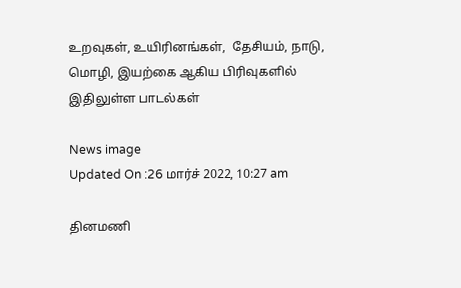உறவுகள், உயிரினங்கள்,  தேசியம், நாடு, மொழி, இயற்கை ஆகிய பிரிவுகளில் இதிலுள்ள பாடல்கள்

News image
Updated On :26 மார்ச் 2022, 10:27 am

தினமணி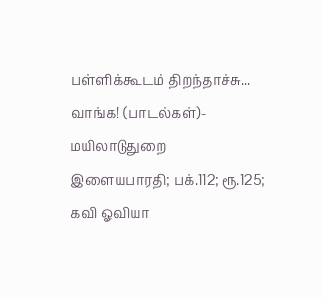பள்ளிக்கூடம் திறந்தாச்சு... வாங்க! (பாடல்கள்)- மயிலாடுதுறை இளையபாரதி; பக்.112; ரூ.125; கவி ஓவியா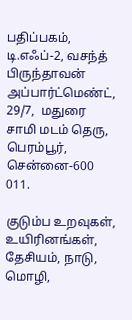பதிப்பகம், டி.எஃப்-2, வசந்த் பிருந்தாவன் அப்பார்ட்மெண்ட், 29/7,  மதுரை சாமி மடம் தெரு, பெரம்பூர், சென்னை-600 011.

குடும்ப உறவுகள், உயிரினங்கள்,  தேசியம், நாடு, மொழி,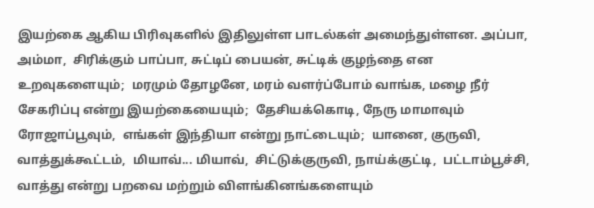இயற்கை ஆகிய பிரிவுகளில் இதிலுள்ள பாடல்கள் அமைந்துள்ளன. அப்பா, அம்மா,  சிரிக்கும் பாப்பா, சுட்டிப் பையன், சுட்டிக் குழந்தை என உறவுகளையும்;  மரமும் தோழனே, மரம் வளர்ப்போம் வாங்க, மழை நீர் சேகரிப்பு என்று இயற்கையையும்;  தேசியக்கொடி, நேரு மாமாவும் ரோஜாப்பூவும்,  எங்கள் இந்தியா என்று நாட்டையும்;  யானை, குருவி,  வாத்துக்கூட்டம்,  மியாவ்... மியாவ்,  சிட்டுக்குருவி, நாய்க்குட்டி,  பட்டாம்பூச்சி,  வாத்து என்று பறவை மற்றும் விளங்கினங்களையும்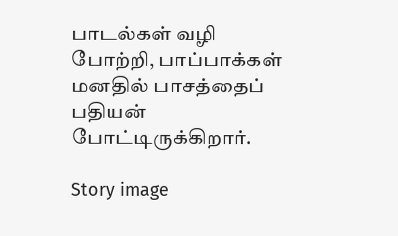பாடல்கள் வழி போற்றி, பாப்பாக்கள் மனதில் பாசத்தைப் பதியன் போட்டிருக்கிறார்.

Story image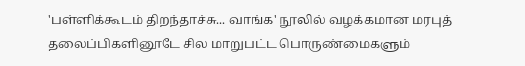'பள்ளிக்கூடம் திறந்தாச்சு... வாங்க' நூலில் வழக்கமான மரபுத் தலைப்பிகளினூடே சில மாறுபட்ட பொருண்மைகளும்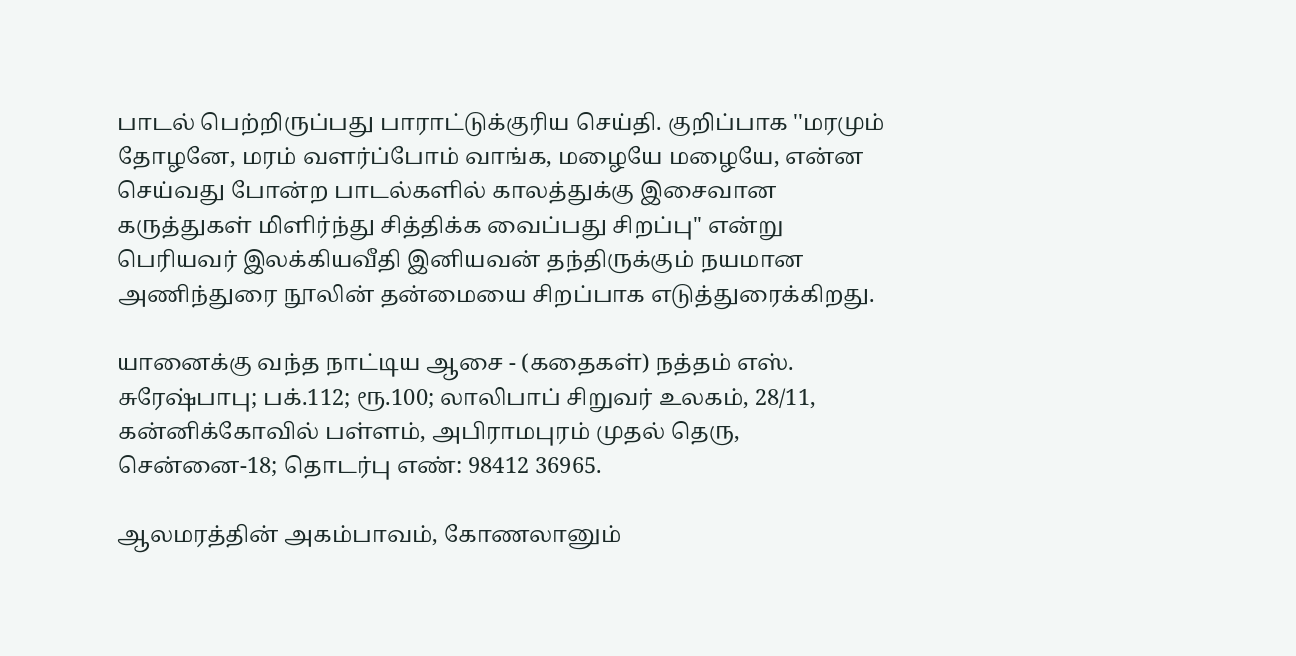பாடல் பெற்றிருப்பது பாராட்டுக்குரிய செய்தி. குறிப்பாக ''மரமும் தோழனே, மரம் வளர்ப்போம் வாங்க, மழையே மழையே, என்ன செய்வது போன்ற பாடல்களில் காலத்துக்கு இசைவான கருத்துகள் மிளிர்ந்து சித்திக்க வைப்பது சிறப்பு'' என்று பெரியவர் இலக்கியவீதி இனியவன் தந்திருக்கும் நயமான அணிந்துரை நூலின் தன்மையை சிறப்பாக எடுத்துரைக்கிறது.

யானைக்கு வந்த நாட்டிய ஆசை - (கதைகள்) நத்தம் எஸ். சுரேஷ்பாபு; பக்.112; ரூ.100; லாலிபாப் சிறுவர் உலகம், 28/11, கன்னிக்கோவில் பள்ளம், அபிராமபுரம் முதல் தெரு, சென்னை-18; தொடர்பு எண்: 98412 36965.

ஆலமரத்தின் அகம்பாவம், கோணலானும்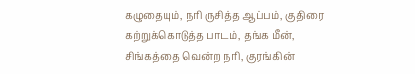கழுதையும், நரி ருசித்த ஆப்பம், குதிரை கற்றுக்கொடுத்த பாடம், தங்க மீன், சிங்கத்தை வென்ற நரி, குரங்கின்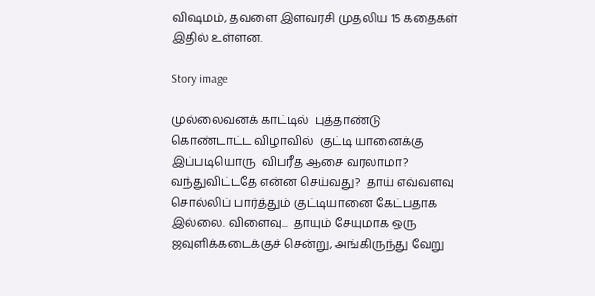விஷமம், தவளை இளவரசி முதலிய 15 கதைகள் இதில் உள்ளன.

Story image

முல்லைவனக் காட்டில்  புத்தாண்டு  கொண்டாட்ட விழாவில்  குட்டி யானைக்கு இப்படியொரு  விபரீத ஆசை வரலாமா? வந்துவிட்டதே என்ன செய்வது?  தாய் எவ்வளவு சொல்லிப் பார்த்தும் குட்டியானை கேட்பதாக இல்லை. விளைவு...  தாயும் சேயுமாக ஒரு ஜவுளிக்கடைக்குச் சென்று, அங்கிருந்து வேறு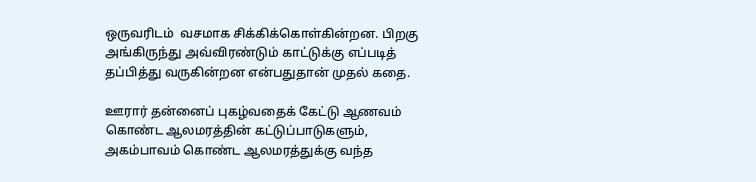ஒருவரிடம்  வசமாக சிக்கிக்கொள்கின்றன. பிறகு அங்கிருந்து அவ்விரண்டும் காட்டுக்கு எப்படித் தப்பித்து வருகின்றன என்பதுதான் முதல் கதை.

ஊரார் தன்னைப் புகழ்வதைக் கேட்டு ஆணவம் கொண்ட ஆலமரத்தின் கட்டுப்பாடுகளும், அகம்பாவம் கொண்ட ஆலமரத்துக்கு வந்த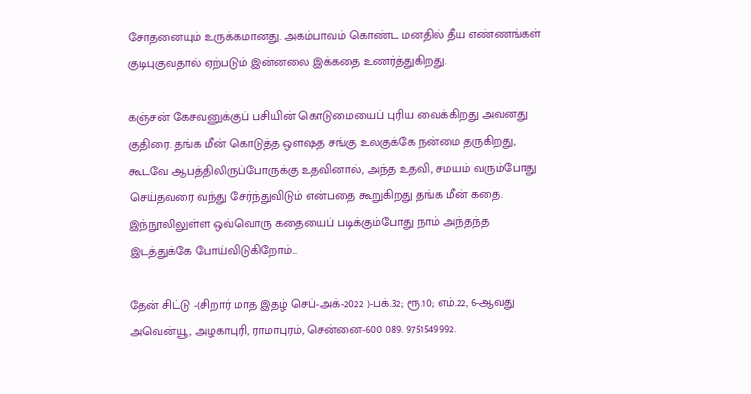சோதனையும் உருக்கமானது. அகம்பாவம் கொண்ட மனதில் தீய எண்ணங்கள் குடிபுகுவதால் ஏற்படும் இன்னலை இக்கதை உணர்த்துகிறது.

கஞ்சன் கேசவனுக்குப் பசியின் கொடுமையைப் புரிய வைக்கிறது அவனது குதிரை. தங்க மீன் கொடுத்த ஒளஷத சங்கு உலகுக்கே நன்மை தருகிறது, கூடவே ஆபத்திலிருப்போருக்கு உதவினால், அந்த உதவி, சமயம் வரும்போது செய்தவரை வந்து சேர்ந்துவிடும் என்பதை கூறுகிறது தங்க மீன் கதை. இந்நூலிலுள்ள ஒவ்வொரு கதையைப் படிக்கும்போது நாம் அந்தந்த இடத்துக்கே போய்விடுகிறோம்...

தேன் சிட்டு -(சிறார் மாத இதழ் செப்-அக்-2022 )-பக்.32; ரூ.10; எம்.22, 6-ஆவது அவென்யூ, அழகாபுரி, ராமாபுரம், சென்னை-600 089. 9751549992.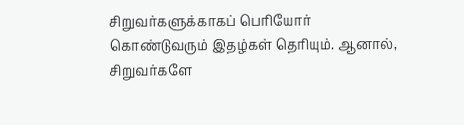சிறுவர்களுக்காகப் பெரியோர் கொண்டுவரும் இதழ்கள் தெரியும். ஆனால், சிறுவர்களே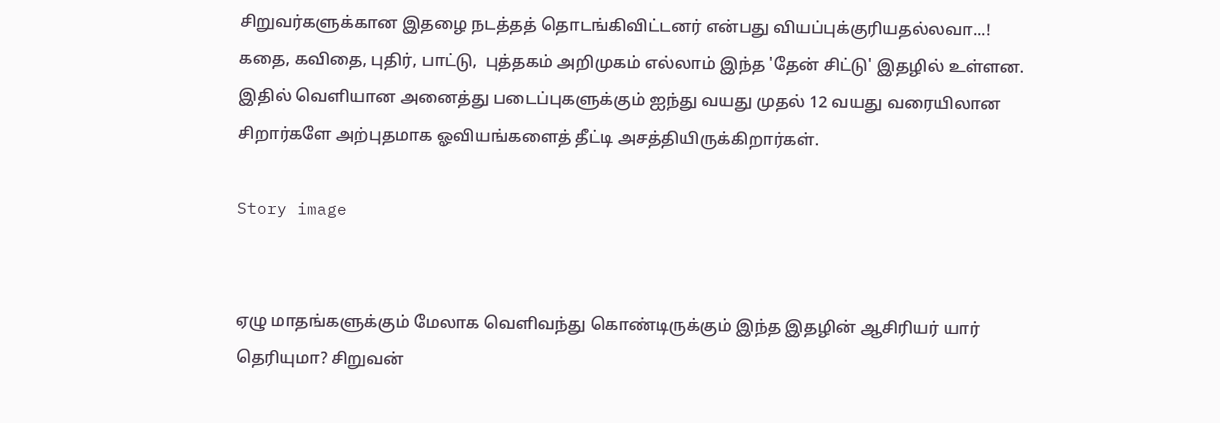சிறுவர்களுக்கான இதழை நடத்தத் தொடங்கிவிட்டனர் என்பது வியப்புக்குரியதல்லவா...! கதை, கவிதை, புதிர், பாட்டு,  புத்தகம் அறிமுகம் எல்லாம் இந்த 'தேன் சிட்டு' இதழில் உள்ளன. இதில் வெளியான அனைத்து படைப்புகளுக்கும் ஐந்து வயது முதல் 12 வயது வரையிலான சிறார்களே அற்புதமாக ஓவியங்களைத் தீட்டி அசத்தியிருக்கிறார்கள்.

Story image


ஏழு மாதங்களுக்கும் மேலாக வெளிவந்து கொண்டிருக்கும் இந்த இதழின் ஆசிரியர் யார் தெரியுமா? சிறுவன்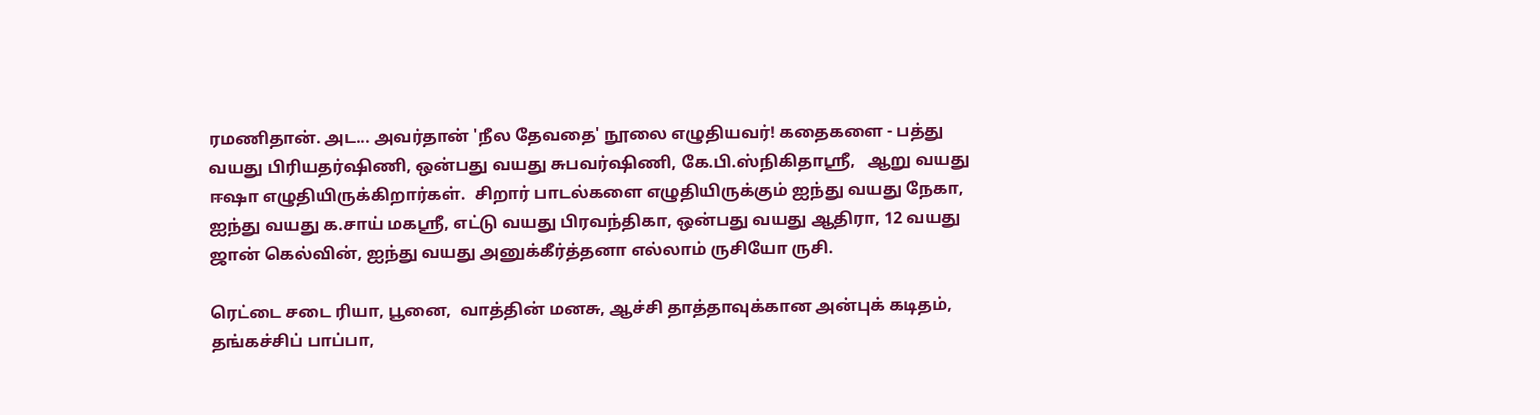ரமணிதான். அட... அவர்தான் 'நீல தேவதை' நூலை எழுதியவர்! கதைகளை - பத்து வயது பிரியதர்ஷிணி, ஒன்பது வயது சுபவர்ஷிணி, கே.பி.ஸ்நிகிதாஸ்ரீ,   ஆறு வயது ஈஷா எழுதியிருக்கிறார்கள்.  சிறார் பாடல்களை எழுதியிருக்கும் ஐந்து வயது நேகா, ஐந்து வயது க.சாய் மகஸ்ரீ, எட்டு வயது பிரவந்திகா, ஒன்பது வயது ஆதிரா, 12 வயது ஜான் கெல்வின், ஐந்து வயது அனுக்கீர்த்தனா எல்லாம் ருசியோ ருசி.

ரெட்டை சடை ரியா, பூனை,  வாத்தின் மனசு, ஆச்சி தாத்தாவுக்கான அன்புக் கடிதம், தங்கச்சிப் பாப்பா,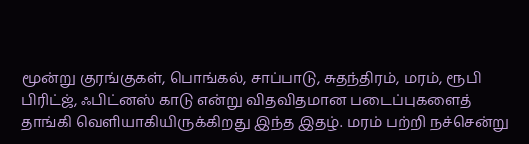மூன்று குரங்குகள், பொங்கல், சாப்பாடு, சுதந்திரம், மரம், ரூபி பிரிட்ஜ், ஃபிட்னஸ் காடு என்று விதவிதமான படைப்புகளைத் தாங்கி வெளியாகியிருக்கிறது இந்த இதழ். மரம் பற்றி நச்சென்று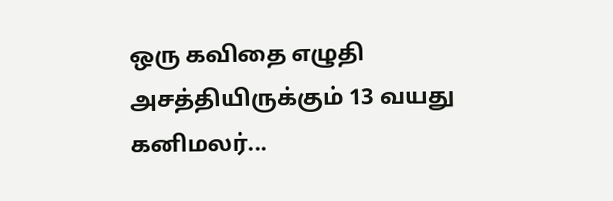ஒரு கவிதை எழுதி அசத்தியிருக்கும் 13 வயது கனிமலர்...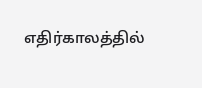எதிர்காலத்தில்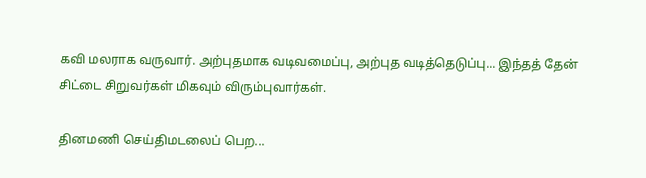கவி மலராக வருவார். அற்புதமாக வடிவமைப்பு, அற்புத வடித்தெடுப்பு... இந்தத் தேன் சிட்டை சிறுவர்கள் மிகவும் விரும்புவார்கள்.

தினமணி செய்திமடலைப் பெற...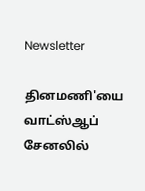Newsletter

தினமணி'யை வாட்ஸ்ஆப் சேனலில்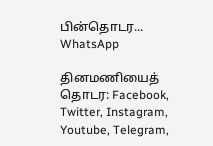பின்தொடர... WhatsApp

தினமணியைத் தொடர: Facebook, Twitter, Instagram, Youtube, Telegram,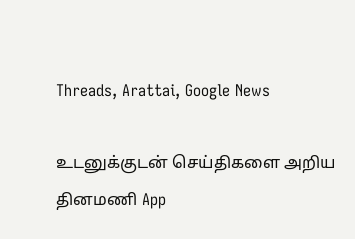Threads, Arattai, Google News

உடனுக்குடன் செய்திகளை அறிய தினமணி App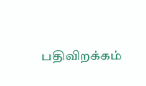பதிவிறக்கம்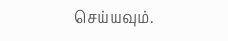செய்யவும்.